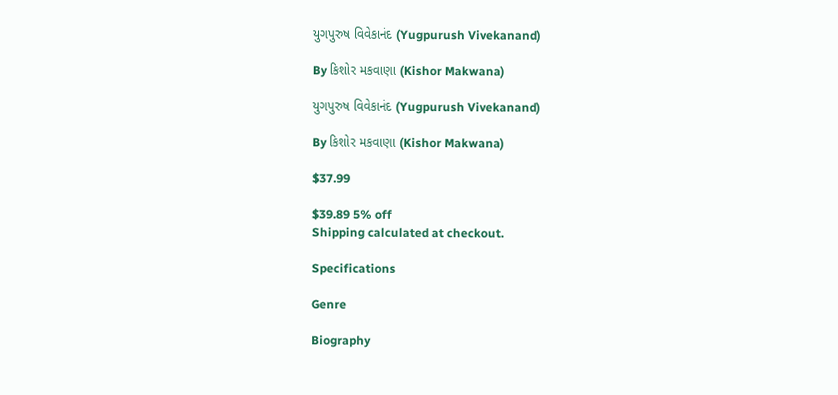યુગપુરુષ વિવેકાનંદ (Yugpurush Vivekanand)

By કિશોર મકવાણા (Kishor Makwana)

યુગપુરુષ વિવેકાનંદ (Yugpurush Vivekanand)

By કિશોર મકવાણા (Kishor Makwana)

$37.99

$39.89 5% off
Shipping calculated at checkout.

Specifications

Genre

Biography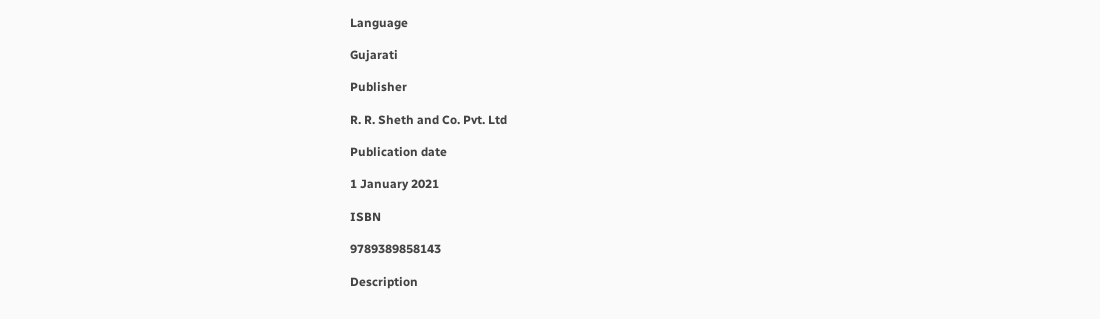Language

Gujarati

Publisher

R. R. Sheth and Co. Pvt. Ltd

Publication date

1 January 2021

ISBN

9789389858143

Description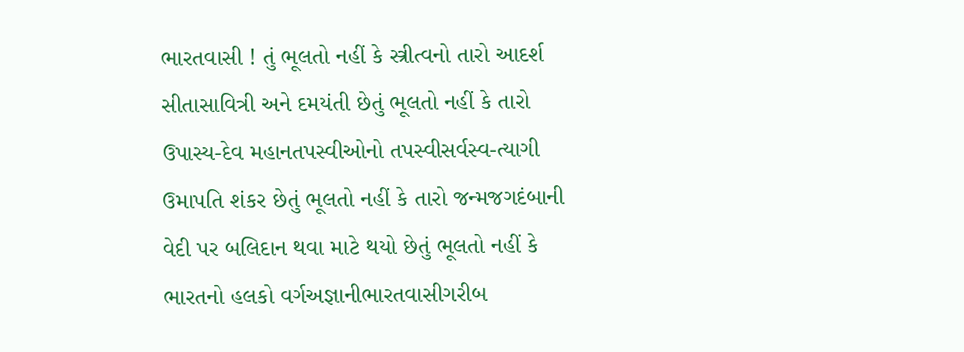ભારતવાસી ! તું ભૂલતો નહીં કે સ્ત્રીત્વનો તારો આદર્શ સીતાસાવિત્રી અને દમયંતી છેતું ભૂલતો નહીં કે તારો ઉપાસ્ય-દેવ મહાનતપસ્વીઓનો તપસ્વીસર્વસ્વ-ત્યાગી ઉમાપતિ શંકર છેતું ભૂલતો નહીં કે તારો જન્મજગદંબાની વેદી પર બલિદાન થવા માટે થયો છેતું ભૂલતો નહીં કે ભારતનો હલકો વર્ગઅજ્ઞાનીભારતવાસીગરીબ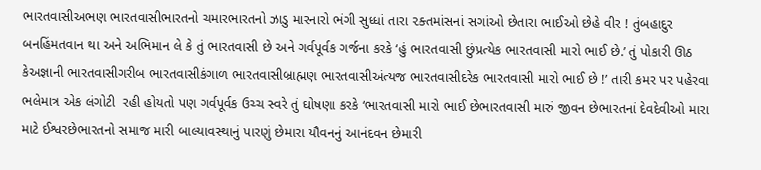ભારતવાસીઅભણ ભારતવાસીભારતનો ચમારભારતનો ઝાડુ મારનારો ભંગી સુધ્ધાં તારા ૨ક્તમાંસનાં સગાંઓ છેતારા ભાઈઓ છેહે વીર ! તુંબહાદુર બનહિંમતવાન થા અને અભિમાન લે કે તું ભારતવાસી છે અને ગર્વપૂર્વક ગર્જના કરકે ‘હું ભારતવાસી છુંપ્રત્યેક ભારતવાસી મારો ભાઈ છે.’ તું પોકારી ઊઠ કેઅજ્ઞાની ભારતવાસીગરીબ ભારતવાસીકંગાળ ભારતવાસીબ્રાહ્મણ ભારતવાસીઅંત્યજ ભારતવાસીદરેક ભારતવાસી મારો ભાઈ છે !’ તારી કમર પર પહેરવા ભલેમાત્ર એક લંગોટી  રહી હોયતો પણ ગર્વપૂર્વક ઉચ્ચ સ્વરે તું ઘોષણા કરકે ‘ભારતવાસી મારો ભાઈ છેભારતવાસી મારું જીવન છેભારતનાં દેવદેવીઓ મારા માટે ઈશ્વરછેભારતનો સમાજ મારી બાલ્યાવસ્થાનું પારણું છેમારા યૌવનનું આનંદવન છેમારી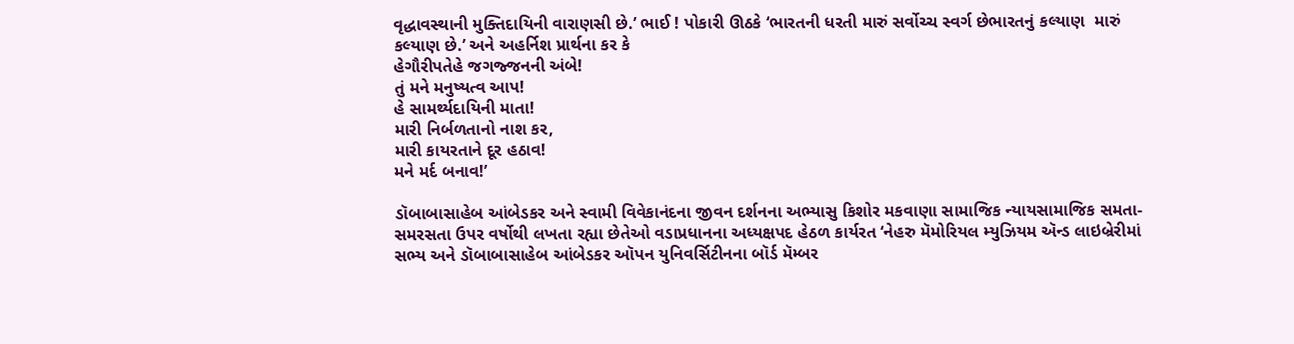વૃદ્ધાવસ્થાની મુક્તિદાયિની વારાણસી છે.’ ભાઈ ! પોકારી ઊઠકે ‘ભારતની ધરતી મારું સર્વોચ્ચ સ્વર્ગ છેભારતનું કલ્યાણ  મારું કલ્યાણ છે.’ અને અહર્નિશ પ્રાર્થના કર કે
હેગૌરીપતેહે જગજ્જનની અંબે!
તું મને મનુષ્યત્વ આપ!
હે સામર્થ્યદાયિની માતા!
મારી નિર્બળતાનો નાશ કર,
મારી કાયરતાને દૂર હઠાવ!
મને મર્દ બનાવ!’

ડૉબાબાસાહેબ આંબેડકર અને સ્વામી વિવેકાનંદના જીવન દર્શનના અભ્યાસુ કિશોર મકવાણા સામાજિક ન્યાયસામાજિક સમતા-સમરસતા ઉપર વર્ષોથી લખતા રહ્યા છેતેઓ વડાપ્રધાનના અધ્યક્ષપદ હેઠળ કાર્યરત ‘નેહરુ મૅમોરિયલ મ્યુઝિયમ ઍન્ડ લાઇબ્રેરીમાં સભ્ય અને ડૉબાબાસાહેબ આંબેડકર ઑપન યુનિવર્સિટીનના બૉર્ડ મૅમ્બર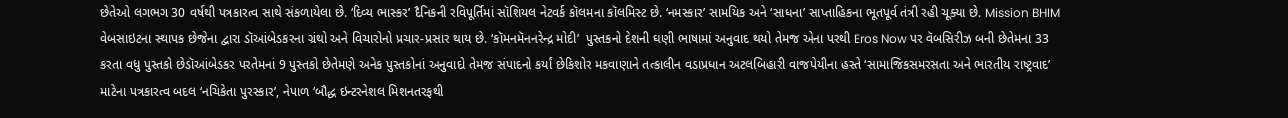છેતેઓ લગભગ 30 વર્ષથી પત્રકારત્વ સાથે સંકળાયેલા છે. ‘દિવ્ય ભાસ્કર’ દૈનિકની રવિપૂર્તિમાં સૉશિયલ નેટવર્ક કૉલમના કૉલમિસ્ટ છે. ‘નમસ્કાર’ સામયિક અને ‘સાધના’ સાપ્તાહિકના ભૂતપૂર્વ તંત્રી રહી ચૂક્યા છે. Mission BHIM વેબસાઇટના સ્થાપક છેજેના દ્વારા ડૉઆંબેડકરના ગ્રંથો અને વિચારોનો પ્રચાર-પ્રસાર થાય છે. ‘કૉમનમૅનનરેન્દ્ર મોદી’  પુસ્તકનો દેશની ઘણી ભાષામાં અનુવાદ થયો તેમજ એના પરથી Eros Now પર વૅબસિરીઝ બની છેતેમના 33 કરતા વધુ પુસ્તકો છેડૉઆંબેડકર પરતેમનાં 9 પુસ્તકો છેતેમણે અનેક પુસ્તકોનાં અનુવાદો તેમજ સંપાદનો કર્યાં છેકિશોર મકવાણાને તત્કાલીન વડાપ્રધાન અટલબિહારી વાજપેયીના હસ્તે ‘સામાજિકસમરસતા અને ભારતીય રાષ્ટ્રવાદ’ માટેના પત્રકારત્વ બદલ ‘નચિકેતા પુરસ્કાર’, નેપાળ ‘બૌદ્ધ ઇન્ટરનેશલ મિશનતરફથી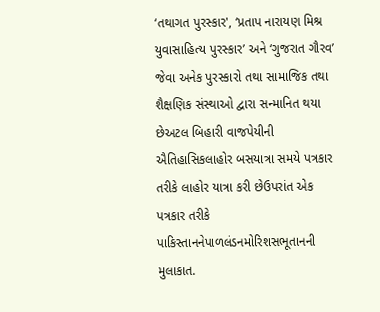‘તથાગત પુરસ્કાર', ‘પ્રતાપ નારાયણ મિશ્ર યુવાસાહિત્ય પુરસ્કાર’ અને ‘ગુજરાત ગૌરવ’ જેવા અનેક પુરસ્કારો તથા સામાજિક તથા શૈક્ષણિક સંસ્થાઓ દ્વારા સન્માનિત થયા છેઅટલ બિહારી વાજપેયીની ઐતિહાસિકલાહોર બસયાત્રા સમયે પત્રકાર તરીકે લાહોર યાત્રા કરી છેઉપરાંત એક પત્રકાર તરીકે પાકિસ્તાનનેપાળલંડનમોરિશસભૂતાનની મુલાકાત.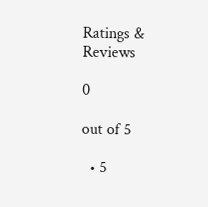Ratings & Reviews

0

out of 5

  • 5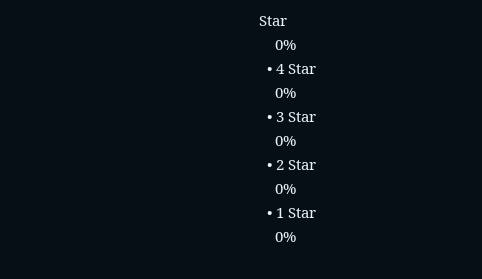Star
    0%
  • 4 Star
    0%
  • 3 Star
    0%
  • 2 Star
    0%
  • 1 Star
    0%